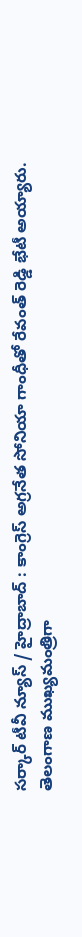సర్కార్ టీవీ న్యూస్ / హైద్రాబాద్ : కాంగ్రెస్ అగ్రనేత సోనియా గాంధీతో రేవంత్ రెడ్డి భేటీ అయ్యారు. తెలంగాణ ముఖ్యమంత్రిగా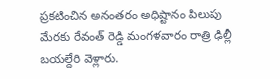ప్రకటించిన అనంతరం అధిష్టానం పిలుపు మేరకు రేవంత్ రెడ్డి మంగళవారం రాత్రి ఢిల్లీ బయల్దేరి వెళ్లారు.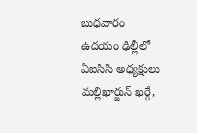బుధవారం ఉదయం ఢిల్లీలో ఏఐసిసి అధ్యక్షులు మల్లిఖార్జున్ ఖర్గే,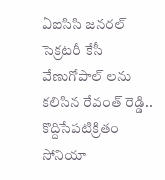ఏఐసిసి జనరల్ సెక్రటరీ కేసీ వేణుగోపాల్ లను కలిసిన రేవంత్ రెడ్డి.. కొద్దిసేపటిక్రితం సోనియా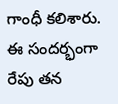గాంధీ కలిశారు. ఈ సందర్భంగా రేపు తన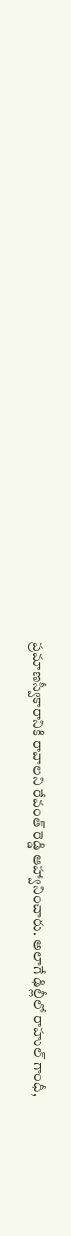ప్రమాణస్వీకారానికి రావాలని రేవంత్ రెడ్డి ఆహ్వానించారు. అలాగే ఢిల్లీలో రాహుల్ గాంధీ,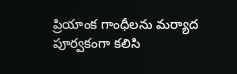ప్రియాంక గాంధీలను మర్యాద పూర్వకంగా కలిసి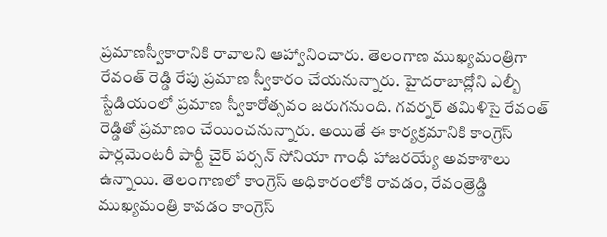ప్రమాణస్వీకారానికి రావాలని ఆహ్వానించారు. తెలంగాణ ముఖ్యమంత్రిగా రేవంత్ రెడ్డి రేపు ప్రమాణ స్వీకారం చేయనున్నారు. హైదరాబాద్లోని ఎల్బీ స్టేడియంలో ప్రమాణ స్వీకారోత్సవం జరుగనుంది. గవర్నర్ తమిళిసై రేవంత్ రెడ్డితో ప్రమాణం చేయించనున్నారు. అయితే ఈ కార్యక్రమానికి కాంగ్రెస్ పార్లమెంటరీ పార్టీ చైర్ పర్సన్ సోనియా గాంధీ హాజరయ్యే అవకాశాలు ఉన్నాయి. తెలంగాణలో కాంగ్రెస్ అధికారంలోకి రావడం, రేవంత్రెడ్డి ముఖ్యమంత్రి కావడం కాంగ్రెస్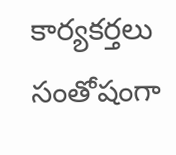కార్యకర్తలు సంతోషంగా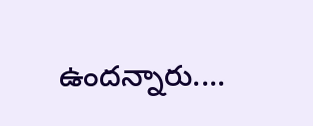ఉందన్నారు....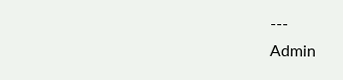---
Admin